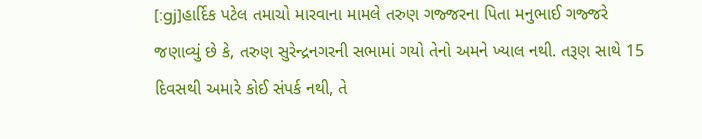[:gj]હાર્દિક પટેલ તમાચો મારવાના મામલે તરુણ ગજ્જરના પિતા મનુભાઈ ગજ્જરે જણાવ્યું છે કે, તરુણ સુરેન્દ્રનગરની સભામાં ગયો તેનો અમને ખ્યાલ નથી. તરૂણ સાથે 15 દિવસથી અમારે કોઈ સંપર્ક નથી, તે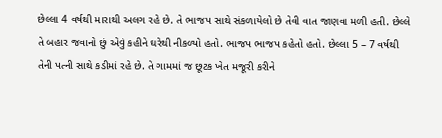છેલ્લા 4 વર્ષથી મારાથી અલગ રહે છે. તે ભાજપ સાથે સંકળાયેલો છે તેવી વાત જાણવા મળી હતી. છેલ્લે તે બહાર જવાનો છું એવું કહીને ઘરેથી નીકળ્યો હતો. ભાજપ ભાજપ કહેતો હતો. છેલ્લા 5 – 7 વર્ષથી તેની પત્ની સાથે કડીમાં રહે છે. તે ગામમાં જ છૂટક ખેત મજૂરી કરીને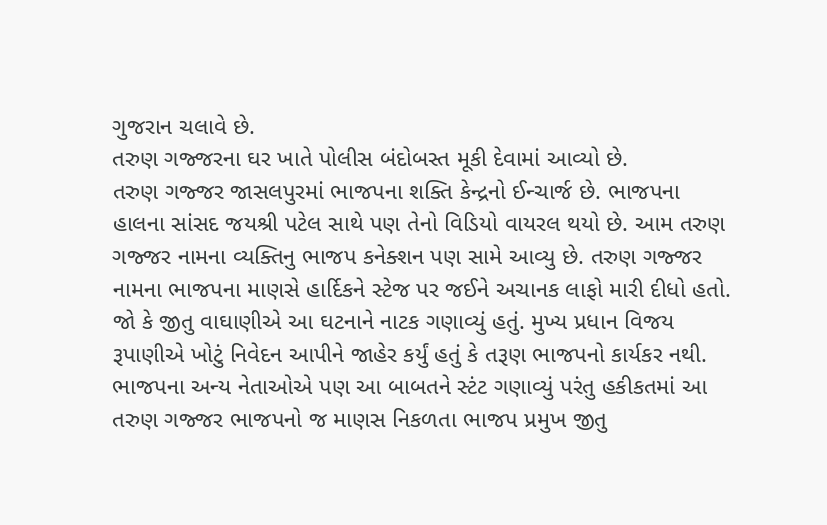ગુજરાન ચલાવે છે.
તરુણ ગજ્જરના ઘર ખાતે પોલીસ બંદોબસ્ત મૂકી દેવામાં આવ્યો છે.
તરુણ ગજ્જર જાસલપુરમાં ભાજપના શક્તિ કેન્દ્રનો ઈન્ચાર્જ છે. ભાજપના હાલના સાંસદ જયશ્રી પટેલ સાથે પણ તેનો વિડિયો વાયરલ થયો છે. આમ તરુણ ગજ્જર નામના વ્યક્તિનુ ભાજપ કનેક્શન પણ સામે આવ્યુ છે. તરુણ ગજ્જર નામના ભાજપના માણસે હાર્દિકને સ્ટેજ પર જઈને અચાનક લાફો મારી દીધો હતો. જો કે જીતુ વાઘાણીએ આ ઘટનાને નાટક ગણાવ્યું હતું. મુખ્ય પ્રધાન વિજય રૂપાણીએ ખોટું નિવેદન આપીને જાહેર કર્યું હતું કે તરૂણ ભાજપનો કાર્યકર નથી. ભાજપના અન્ય નેતાઓએ પણ આ બાબતને સ્ટંટ ગણાવ્યું પરંતુ હકીકતમાં આ તરુણ ગજ્જર ભાજપનો જ માણસ નિકળતા ભાજપ પ્રમુખ જીતુ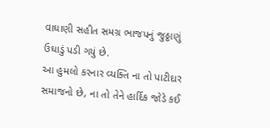વાઘાણી સહીત સમગ્ર ભાજપનું જુઠ્ઠાણું ઉઘાડું પડી ગયું છે.
આ હુમલો કરનાર વ્યક્તિ ના તો પાટીદાર સમાજનો છે, ના તો તેને હાર્દિક જોડે કઈ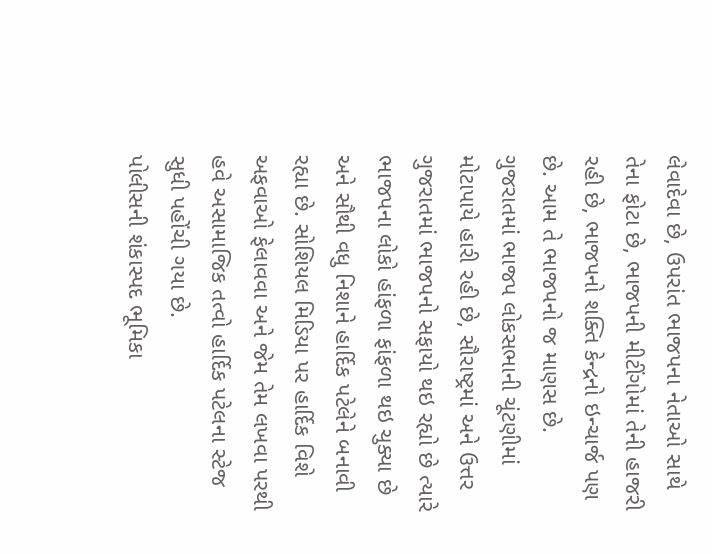લેવાદેવા છે, ઉપરાંત ભાજપના નેતાઓ સાથે તેના ફોટા છે, ભાજપની મીટીંગોમાં તેની હાજરી રહી છે, ભાજપનો શક્તિ કેન્દ્રનો ઇન્ચાર્જ પણ છે. આમ તે ભાજપનો જ માણસ છે.
ગુજરાતમાં ભાજપ લોકસભાની ચૂંટણીમાં મોટાપાયે હારી રહી છે, સૌરાષ્ટ્રમાં અને ઉત્તર ગુજરાતમાં ભાજપનો સફાયો થઇ રહ્યો છે ત્યારે ભાજપના લોકો હાંફળા ફાંફળા થઇ ચુક્યા છે અને સૌથી વધુ નિશાને હાર્દિક પટેલેને બનાવી રહ્યા છે. સોશિયલ મિડિયા પર હાર્દિક વિશે અફવાઓ ફેલાવવા અને જેમ તેમ લખવા પરથી હવે અસામાજિક તત્વો હાર્દિક પટેલના સ્ટેજ સુધી પહોંચી ગયા છે.
પોલીસની શંકાસ્પદ ભૂમિકા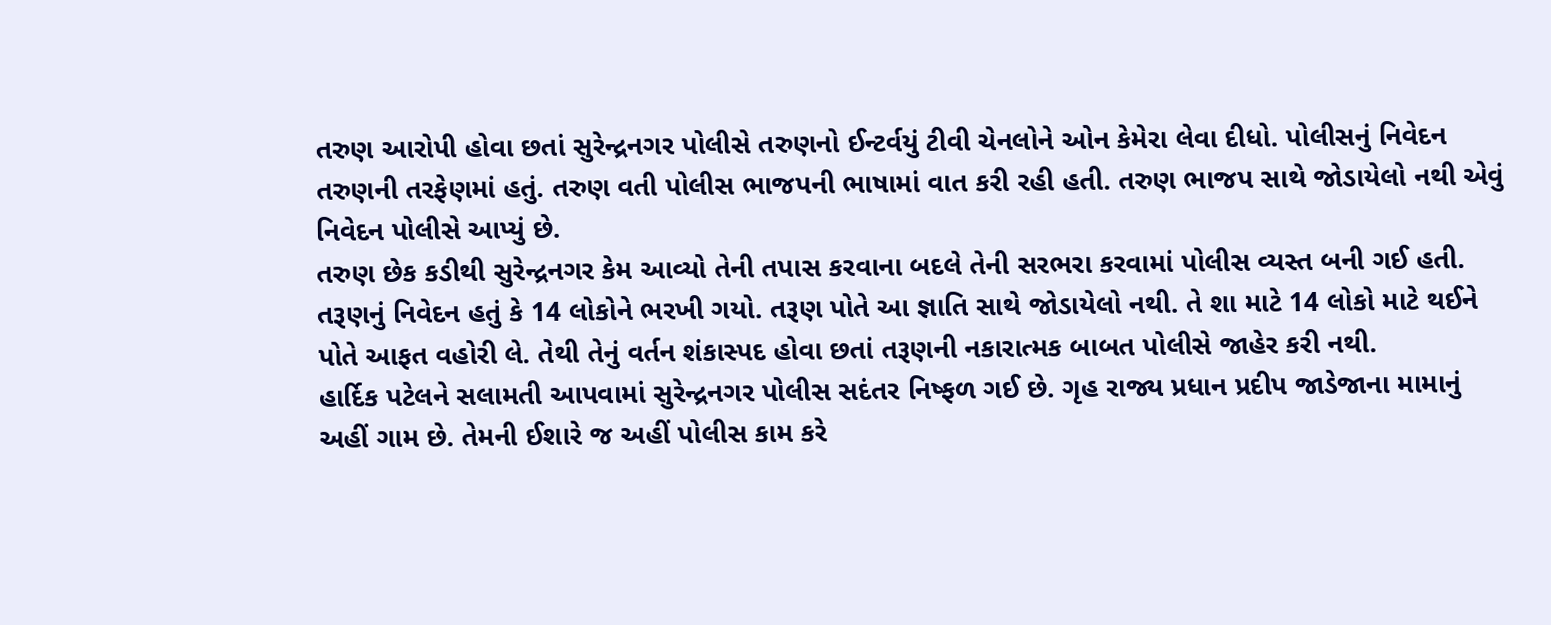તરુણ આરોપી હોવા છતાં સુરેન્દ્રનગર પોલીસે તરુણનો ઈન્ટર્વયું ટીવી ચેનલોને ઓન કેમેરા લેવા દીધો. પોલીસનું નિવેદન તરુણની તરફેણમાં હતું. તરુણ વતી પોલીસ ભાજપની ભાષામાં વાત કરી રહી હતી. તરુણ ભાજપ સાથે જોડાયેલો નથી એવું નિવેદન પોલીસે આપ્યું છે.
તરુણ છેક કડીથી સુરેન્દ્રનગર કેમ આવ્યો તેની તપાસ કરવાના બદલે તેની સરભરા કરવામાં પોલીસ વ્યસ્ત બની ગઈ હતી. તરૂણનું નિવેદન હતું કે 14 લોકોને ભરખી ગયો. તરૂણ પોતે આ જ્ઞાતિ સાથે જોડાયેલો નથી. તે શા માટે 14 લોકો માટે થઈને પોતે આફત વહોરી લે. તેથી તેનું વર્તન શંકાસ્પદ હોવા છતાં તરૂણની નકારાત્મક બાબત પોલીસે જાહેર કરી નથી.
હાર્દિક પટેલને સલામતી આપવામાં સુરેન્દ્રનગર પોલીસ સદંતર નિષ્ફળ ગઈ છે. ગૃહ રાજ્ય પ્રધાન પ્રદીપ જાડેજાના મામાનું અહીં ગામ છે. તેમની ઈશારે જ અહીં પોલીસ કામ કરે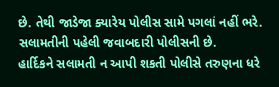છે. તેથી જાડેજા ક્યારેય પોલીસ સામે પગલાં નહીં ભરે. સલામતીની પહેલી જવાબદારી પોલીસની છે.
હાર્દિકને સલામતી ન આપી શકતી પોલીસે તરુણના ધરે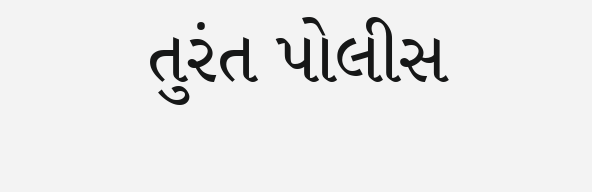તુરંત પોલીસ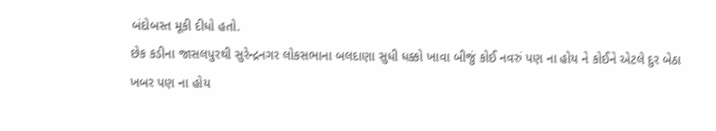બંદોબસ્ત મૂકી દીધો હતો.
છેક કડીના જાસલપુરથી સુરેન્દ્રનગર લોકસભાના બલદાણા સુધી ધક્કો ખાવા બીજું કોઈ નવરું પણ ના હોય ને કોઈને એટલે દુર બેઠા ખબર પણ ના હોય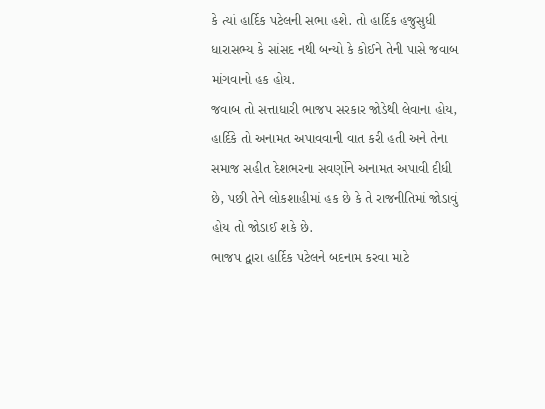કે ત્યાં હાર્દિક પટેલની સભા હશે. તો હાર્દિક હજુસુધી ધારાસભ્ય કે સાંસદ નથી બન્યો કે કોઈને તેની પાસે જવાબ માંગવાનો હક હોય.
જવાબ તો સત્તાધારી ભાજપ સરકાર જોડેથી લેવાના હોય, હાર્દિકે તો અનામત અપાવવાની વાત કરી હતી અને તેના સમાજ સહીત દેશભરના સવર્ણોને અનામત અપાવી દીધી છે, પછી તેને લોકશાહીમાં હક છે કે તે રાજનીતિમાં જોડાવું હોય તો જોડાઈ શકે છે.
ભાજપ દ્વારા હાર્દિક પટેલને બદનામ કરવા માટે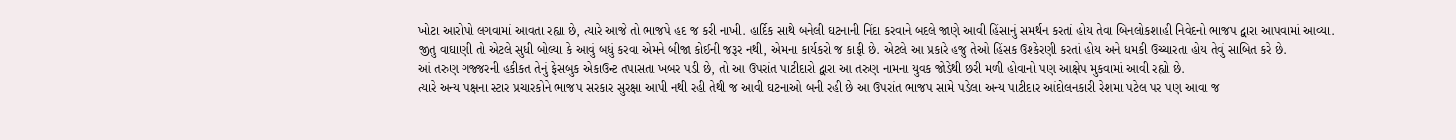ખોટા આરોપો લગવામાં આવતા રહ્યા છે, ત્યારે આજે તો ભાજપે હદ જ કરી નાખી. હાર્દિક સાથે બનેલી ઘટનાની નિંદા કરવાને બદલે જાણે આવી હિંસાનું સમર્થન કરતાં હોય તેવા બિનલોકશાહી નિવેદનો ભાજપ દ્વારા આપવામાં આવ્યા.
જીતુ વાઘાણી તો એટલે સુધી બોલ્યા કે આવું બધું કરવા એમને બીજા કોઈની જરૂર નથી, એમના કાર્યકરો જ કાફી છે. એટલે આ પ્રકારે હજુ તેઓ હિંસક ઉશ્કેરણી કરતાં હોય અને ધમકી ઉચ્ચારતા હોય તેવું સાબિત કરે છે.
આં તરુણ ગજ્જરની હકીકત તેનું ફેસબુક એકાઉન્ટ તપાસતા ખબર પડી છે, તો આ ઉપરાંત પાટીદારો દ્વારા આ તરુણ નામના યુવક જોડેથી છરી મળી હોવાનો પણ આક્ષેપ મુકવામાં આવી રહ્યો છે.
ત્યારે અન્ય પક્ષના સ્ટાર પ્રચારકોને ભાજપ સરકાર સુરક્ષા આપી નથી રહી તેથી જ આવી ઘટનાઓ બની રહી છે આ ઉપરાંત ભાજપ સામે પડેલા અન્ય પાટીદાર આંદોલનકારી રેશમા પટેલ પર પણ આવા જ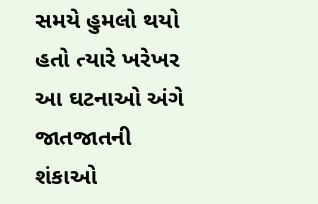સમયે હુમલો થયો હતો ત્યારે ખરેખર આ ઘટનાઓ અંગે જાતજાતની શંકાઓ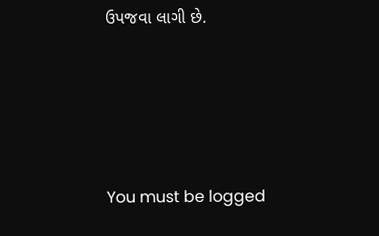ઉપજવા લાગી છે.




You must be logged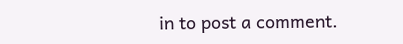in to post a comment.